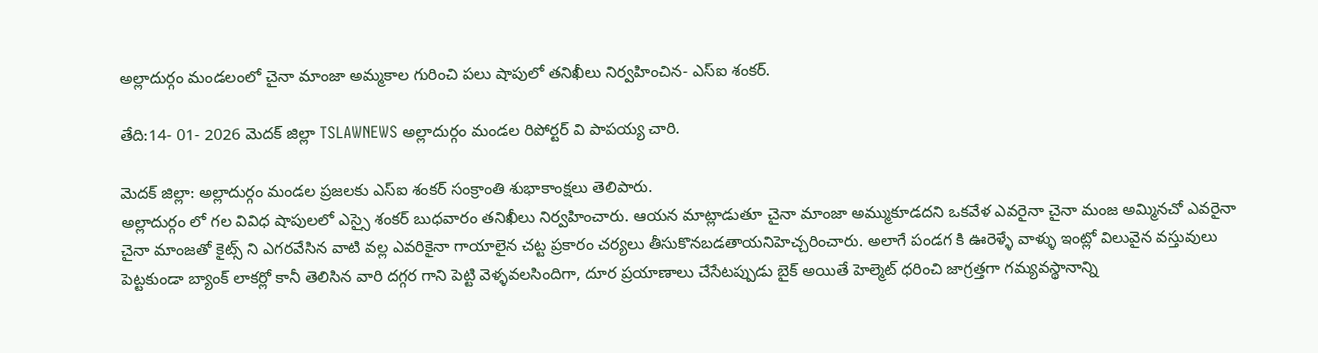అల్లాదుర్గం మండలంలో చైనా మాంజా అమ్మకాల గురించి పలు షాపులో తనిఖీలు నిర్వహించిన- ఎస్ఐ శంకర్.

తేది:14- 01- 2026 మెదక్ జిల్లా TSLAWNEWS అల్లాదుర్గం మండల రిపోర్టర్ వి పాపయ్య చారి.

మెదక్ జిల్లా: అల్లాదుర్గం మండల ప్రజలకు ఎస్ఐ శంకర్ సంక్రాంతి శుభాకాంక్షలు తెలిపారు.
అల్లాదుర్గం లో గల వివిధ షాపులలో ఎస్సై శంకర్ బుధవారం తనిఖీలు నిర్వహించారు. ఆయన మాట్లాడుతూ చైనా మాంజా అమ్ముకూడదని ఒకవేళ ఎవరైనా చైనా మంజ అమ్మినచో ఎవరైనా చైనా మాంజతో కైట్స్ ని ఎగరవేసిన వాటి వల్ల ఎవరికైనా గాయాలైన చట్ట ప్రకారం చర్యలు తీసుకొనబడతాయనిహెచ్చరించారు. అలాగే పండగ కి ఊరెళ్ళే వాళ్ళు ఇంట్లో విలువైన వస్తువులు పెట్టకుండా బ్యాంక్ లాకర్లో కానీ తెలిసిన వారి దగ్గర గాని పెట్టి వెళ్ళవలసిందిగా, దూర ప్రయాణాలు చేసేటప్పుడు బైక్ అయితే హెల్మెట్ ధరించి జాగ్రత్తగా గమ్యవస్థానాన్ని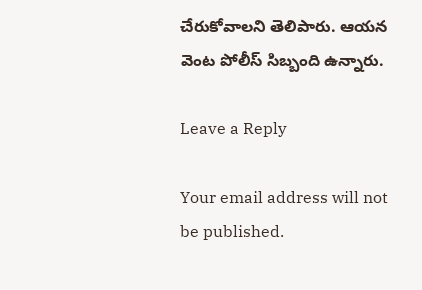చేరుకోవాలని తెలిపారు. ఆయన వెంట పోలీస్ సిబ్బంది ఉన్నారు.

Leave a Reply

Your email address will not be published.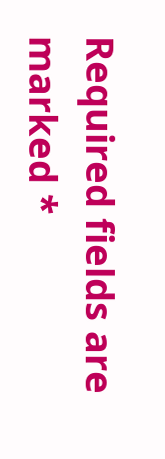Required fields are marked *